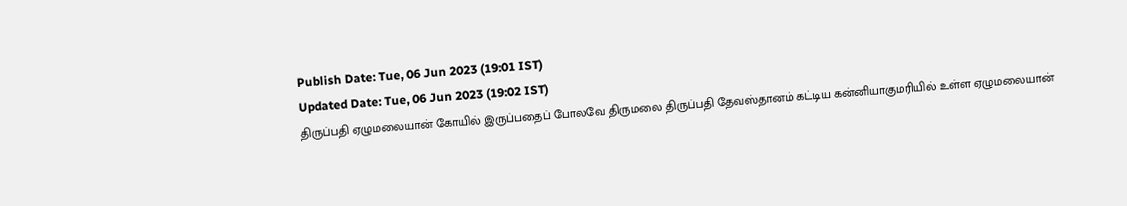Publish Date: Tue, 06 Jun 2023 (19:01 IST)
Updated Date: Tue, 06 Jun 2023 (19:02 IST)
திருப்பதி ஏழுமலையான் கோயில் இருப்பதைப் போலவே திருமலை திருப்பதி தேவஸ்தானம் கட்டிய கன்னியாகுமரியில் உள்ள ஏழுமலையான்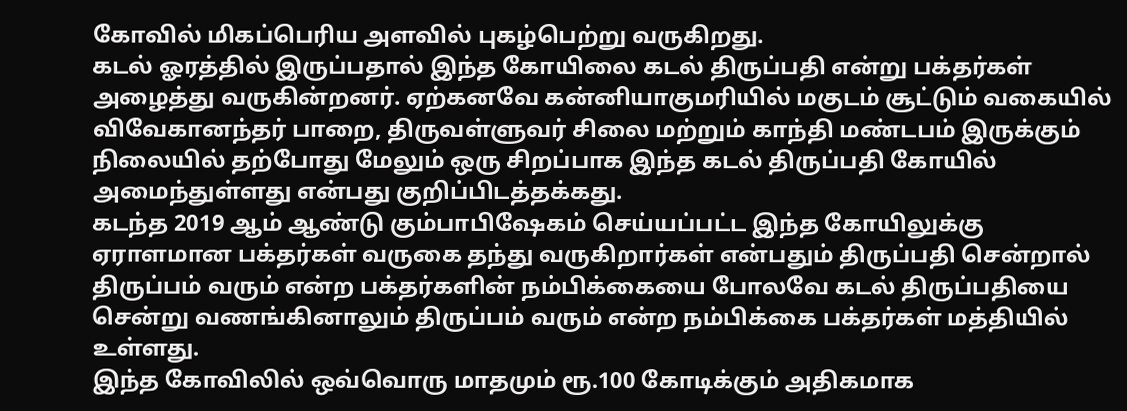கோவில் மிகப்பெரிய அளவில் புகழ்பெற்று வருகிறது.
கடல் ஓரத்தில் இருப்பதால் இந்த கோயிலை கடல் திருப்பதி என்று பக்தர்கள் அழைத்து வருகின்றனர். ஏற்கனவே கன்னியாகுமரியில் மகுடம் சூட்டும் வகையில் விவேகானந்தர் பாறை, திருவள்ளுவர் சிலை மற்றும் காந்தி மண்டபம் இருக்கும் நிலையில் தற்போது மேலும் ஒரு சிறப்பாக இந்த கடல் திருப்பதி கோயில் அமைந்துள்ளது என்பது குறிப்பிடத்தக்கது.
கடந்த 2019 ஆம் ஆண்டு கும்பாபிஷேகம் செய்யப்பட்ட இந்த கோயிலுக்கு ஏராளமான பக்தர்கள் வருகை தந்து வருகிறார்கள் என்பதும் திருப்பதி சென்றால் திருப்பம் வரும் என்ற பக்தர்களின் நம்பிக்கையை போலவே கடல் திருப்பதியை சென்று வணங்கினாலும் திருப்பம் வரும் என்ற நம்பிக்கை பக்தர்கள் மத்தியில் உள்ளது.
இந்த கோவிலில் ஒவ்வொரு மாதமும் ரூ.100 கோடிக்கும் அதிகமாக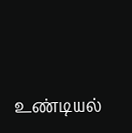உண்டியல்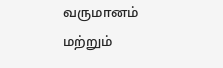வருமானம் மற்றும்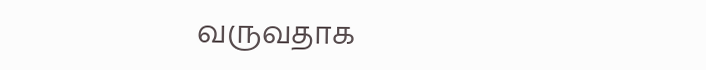வருவதாக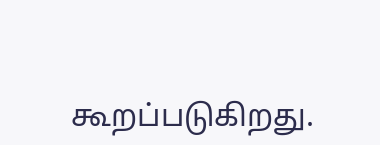கூறப்படுகிறது.